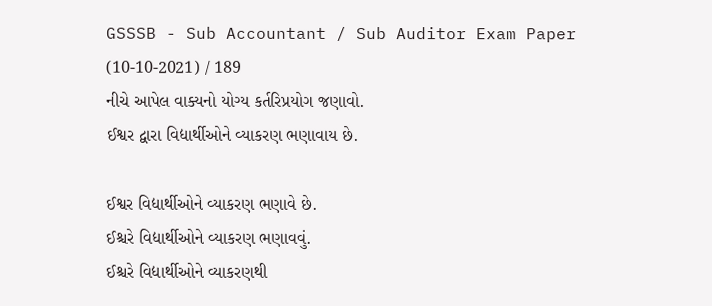GSSSB - Sub Accountant / Sub Auditor Exam Paper (10-10-2021) / 189
નીચે આપેલ વાક્યનો યોગ્ય કર્તરિપ્રયોગ જણાવો.
ઈશ્વર દ્વારા વિદ્યાર્થીઓને વ્યાકરણ ભણાવાય છે.

ઈશ્વર વિદ્યાર્થીઓને વ્યાકરણ ભણાવે છે.
ઈશ્ચરે વિદ્યાર્થીઓને વ્યાકરણ ભણાવવું.
ઈશ્ચરે વિદ્યાર્થીઓને વ્યાકરણથી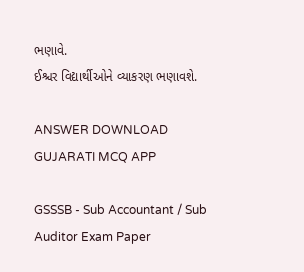ભણાવે.
ઈશ્ચર વિદ્યાર્થીઓને વ્યાકરણ ભણાવશે.

ANSWER DOWNLOAD GUJARATI MCQ APP

GSSSB - Sub Accountant / Sub Auditor Exam Paper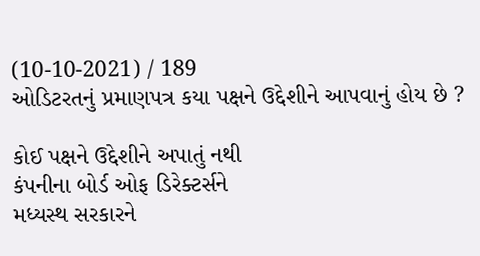(10-10-2021) / 189
ઓડિટરતનું પ્રમાણપત્ર કયા પક્ષને ઉદ્દેશીને આપવાનું હોય છે ?

કોઈ પક્ષને ઉદ્દેશીને અપાતું નથી
કંપનીના બોર્ડ ઓફ ડિરેક્ટર્સને
મધ્યસ્થ સરકારને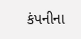કંપનીના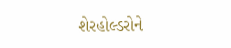શેરહોલ્ડરોને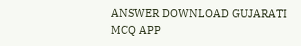ANSWER DOWNLOAD GUJARATI MCQ APP